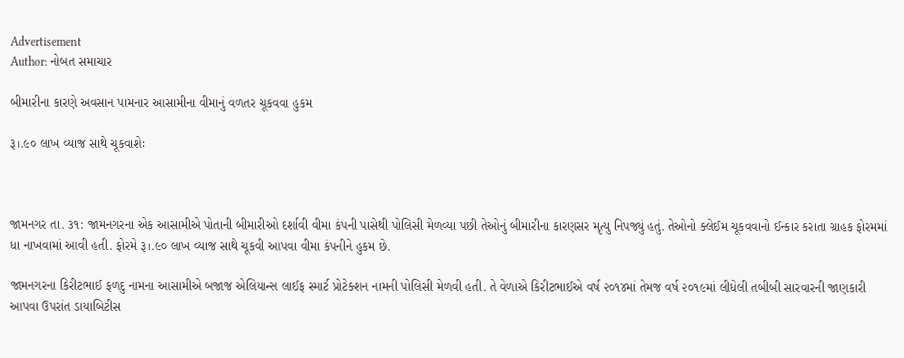Advertisement
Author: નોબત સમાચાર

બીમારીના કારણે અવસાન પામનાર આસામીના વીમાનું વળતર ચૂકવવા હુકમ

રૂ।.૯૦ લાખ વ્યાજ સાથે ચૂકવાશેઃ



જામનગર તા. ૩૧: જામનગરના એક આસામીએ પોતાની બીમારીઓ દર્શાવી વીમા કંપની પાસેથી પોલિસી મેળવ્યા પછી તેઓનું બીમારીના કારણસર મૃત્યુ નિપજ્યું હતું. તેઓનો ક્લેઈમ ચૂકવવાનો ઈન્કાર કરાતા ગ્રાહક ફોરમમાં ધા નાખવામાં આવી હતી. ફોરમે રૂ।.૯૦ લાખ વ્યાજ સાથે ચૂકવી આપવા વીમા કંપનીને હુકમ છે.

જામનગરના કિરીટભાઈ ફળદુ નામના આસામીએ બજાજ એલિયાન્સ લાઈફ સ્માર્ટ પ્રોટેક્શન નામની પોલિસી મેળવી હતી. તે વેળાએ કિરીટભાઈએ વર્ષ ૨૦૧૪માં તેમજ વર્ષ ૨૦૧૯માં લીધેલી તબીબી સારવારની જાણકારી આપવા ઉપરાંત ડાયાબિટીસ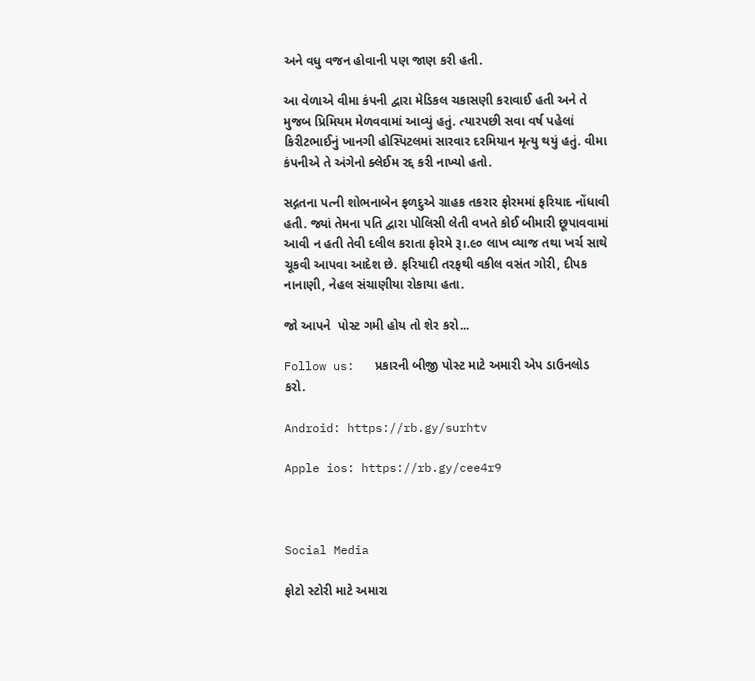અને વધુ વજન હોવાની પણ જાણ કરી હતી.

આ વેળાએ વીમા કંપની દ્વારા મેડિકલ ચકાસણી કરાવાઈ હતી અને તે મુજબ પ્રિમિયમ મેળવવામાં આવ્યું હતું. ત્યારપછી સવા વર્ષ પહેલાં કિરીટભાઈનું ખાનગી હોસ્પિટલમાં સારવાર દરમિયાન મૃત્યુ થયું હતું. વીમા કંપનીએ તે અંગેનો ક્લેઈમ રદ્દ કરી નાખ્યો હતો.

સદ્ગતના પત્ની શોભનાબેન ફળદુએ ગ્રાહક તકરાર ફોરમમાં ફરિયાદ નોંધાવી હતી. જ્યાં તેમના પતિ દ્વારા પોલિસી લેતી વખતે કોઈ બીમારી છૂપાવવામાં આવી ન હતી તેવી દલીલ કરાતા ફોરમે રૂ।.૯૦ લાખ વ્યાજ તથા ખર્ચ સાથે ચૂકવી આપવા આદેશ છે. ફરિયાદી તરફથી વકીલ વસંત ગોરી, દીપક નાનાણી, નેહલ સંચાણીયા રોકાયા હતા.

જો આપને  પોસ્ટ ગમી હોય તો શેર કરો...

Follow us:   પ્રકારની બીજી પોસ્ટ માટે અમારી એપ ડાઉનલોડ કરો.

Android: https://rb.gy/surhtv

Apple ios: https://rb.gy/cee4r9



Social Media

ફોટો સ્ટોરી માટે અમારા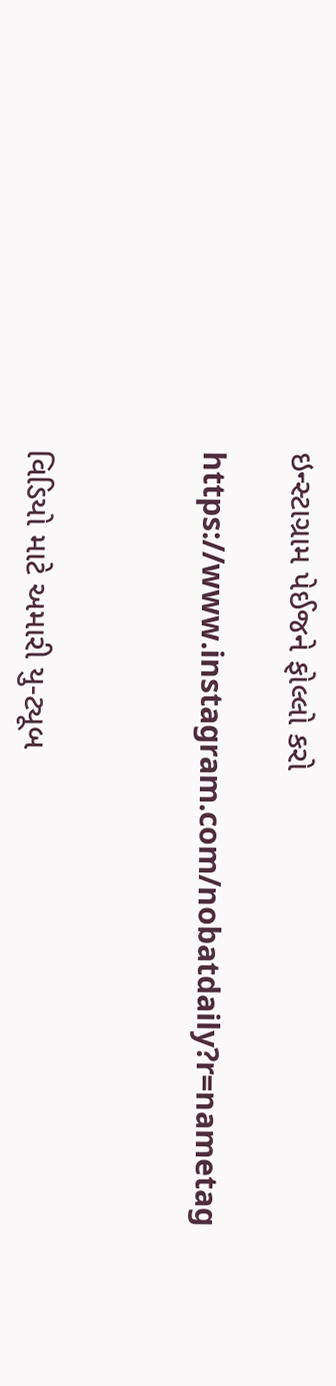ઇન્સ્ટાગ્રામ પેઈજને ફોલ્લો કરો

https://www.instagram.com/nobatdaily?r=nametag



વિડિયો માટે અમારી યુ-ટ્યૂબ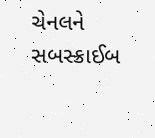ચેનલને સબસ્ક્રાઈબ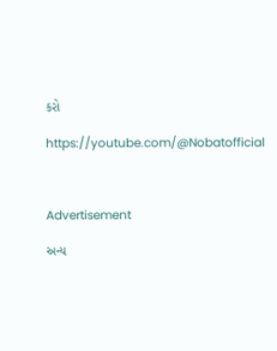કરો

https://youtube.com/@Nobatofficial



Advertisement

અન્ય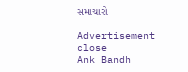સમાચારો

Advertisement
close
Ank Bandh